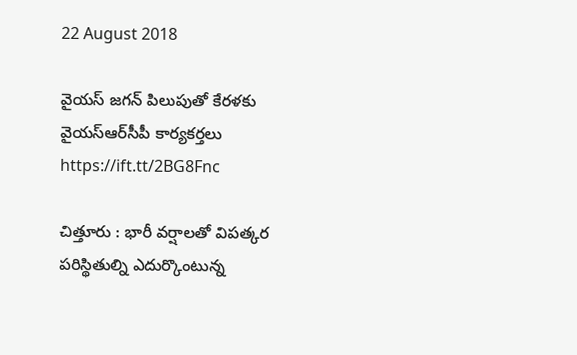22 August 2018

వైయ‌స్‌ జగన్‌ పిలుపుతో కేరళకు వైయ‌స్ఆర్‌సీపీ కార్యకర్తలు https://ift.tt/2BG8Fnc

చిత్తూరు : భారీ వర్షాలతో విపత్కర పరిస్థితుల్ని ఎదుర్కొంటున్న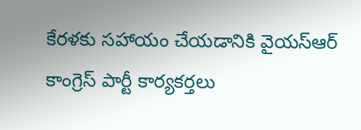కేరళకు సహాయం చేయడానికి వైయ‌స్ఆర్‌ కాంగ్రెస్‌ పార్టీ కార్యకర్తలు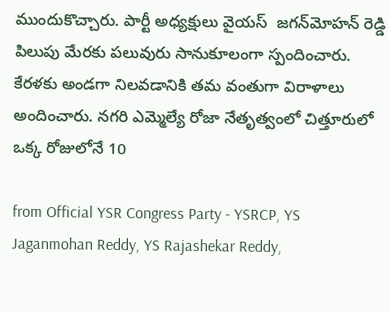ముందుకొచ్చారు. పార్టీ అధ్యక్షులు వైయ‌స్  జగన్‌మోహన్‌ రెడ్డి పిలుపు మేరకు ప‌లువురు సానుకూలంగా స్పందించారు. కేరళకు అండగా నిలవడానికి తమ వంతుగా విరాళాలు అందించారు. నగరి ఎమ్మెల్యే రోజా నేతృత్వంలో చిత్తూరులో ఒక్క రోజులోనే 10

from Official YSR Congress Party - YSRCP, YS Jaganmohan Reddy, YS Rajashekar Reddy,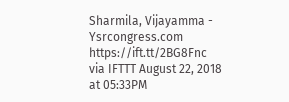Sharmila, Vijayamma - Ysrcongress.com https://ift.tt/2BG8Fnc
via IFTTT August 22, 2018 at 05:33PM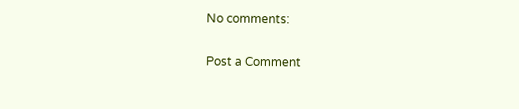No comments:

Post a Comment